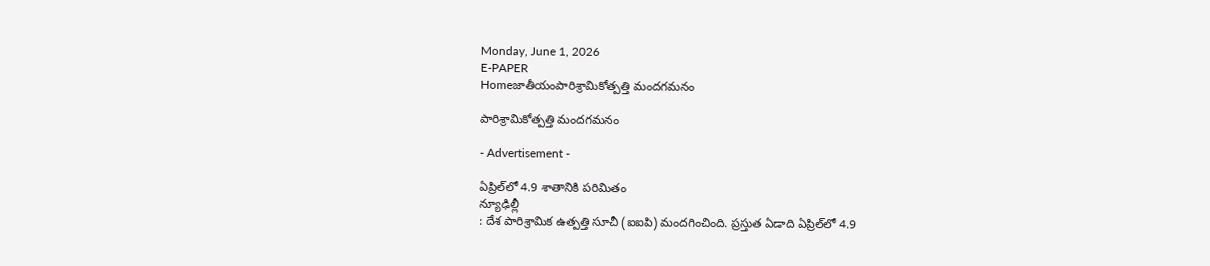Monday, June 1, 2026
E-PAPER
Homeజాతీయంపారిశ్రామికోత్పత్తి మందగమనం

పారిశ్రామికోత్పత్తి మందగమనం

- Advertisement -

ఏప్రిల్‌‌లో 4.9 శాతానికి పరిమితం
న్యూఢిల్లీ
: దేశ పారిశ్రామిక ఉత్పత్తి సూచీ (ఐఐపి) మందగించింది. ప్రస్తుత ఏడాది ఏప్రిల్‌లో 4.9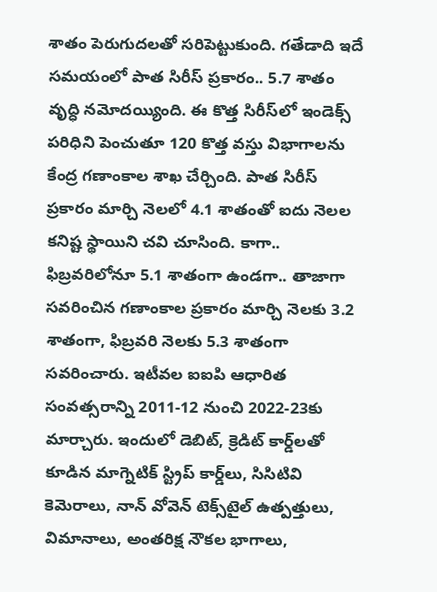శాతం పెరుగుదలతో సరిపెట్టుకుంది. గతేడాది ఇదే సమయంలో పాత సిరీస్‌ ‌ప్రకారం.. 5.7 శాతం వృద్ధి నమోదయ్యింది. ఈ కొత్త సిరీస్‌లో ఇండెక్స్ పరిధిని పెంచుతూ 120 కొత్త వస్తు విభాగాలను కేంద్ర గణాంకాల శాఖ చేర్చింది. పాత సిరీస్ ప్రకారం మార్చి నెలలో 4.1 శాతంతో ఐదు నెలల కనిష్ట స్థాయిని చవి చూసింది. కాగా.. ఫిబ్రవరిలోనూ 5.1 శాతంగా ఉండగా.. తాజాగా సవరించిన గణాంకాల ప్రకారం మార్చి నెలకు 3.2 శాతంగా, ఫిబ్రవరి నెలకు 5.3 శాతంగా సవరించారు. ఇటీవల ఐఐపి ఆధారిత సంవత్సరాన్ని 2011-12 నుంచి 2022-23కు మార్చారు. ఇందులో డెబిట్, క్రెడిట్ కార్డ్‌లతో కూడిన మాగ్నెటిక్ స్ట్రిప్ కార్డ్‌లు, సిసిటివి కెమెరాలు, నాన్ వోవెన్ టెక్స్‌టైల్ ఉత్పత్తులు, విమానాలు, అంతరిక్ష నౌకల భాగాలు,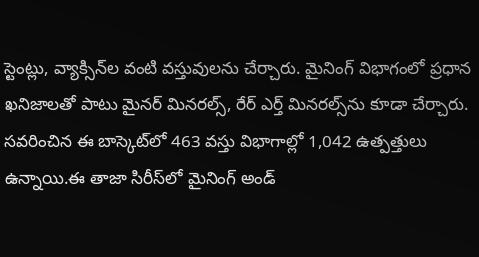స్టెంట్లు, వ్యాక్సిన్‌ల వంటి వస్తువులను చేర్చారు. మైనింగ్ విభాగంలో ప్రధాన ఖనిజాలతో పాటు మైనర్ మినరల్స్, రేర్ ఎర్త్ మినరల్స్‌ను కూడా చేర్చారు. సవరించిన ఈ బాస్కెట్‌లో 463 వస్తు విభాగాల్లో 1,042 ఉత్పత్తులు ఉన్నాయి.ఈ తాజా సిరీస్‌లో మైనింగ్ అండ్‌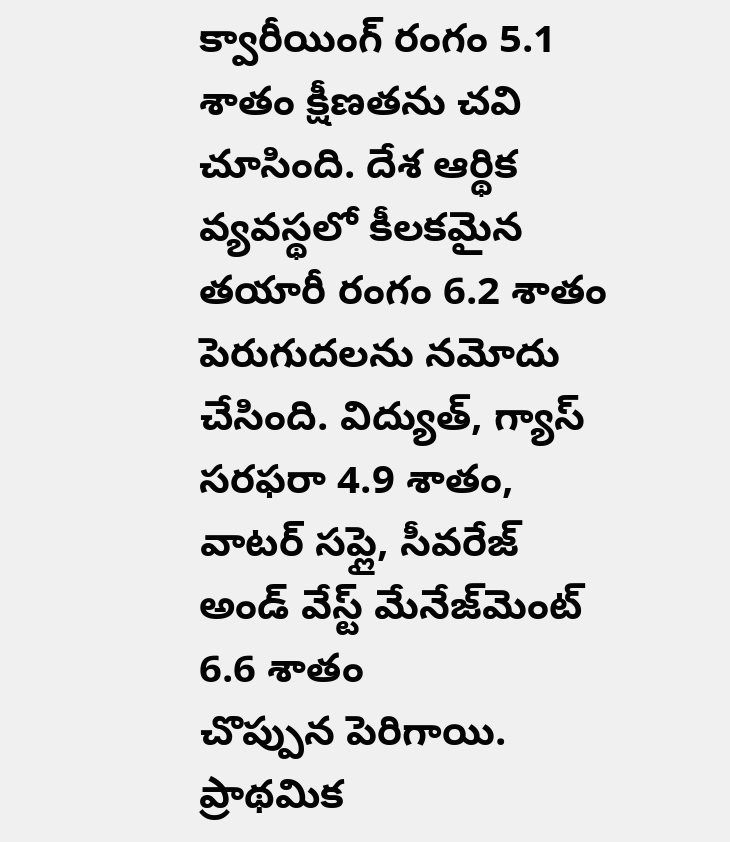క్వారీయింగ్ రంగం 5.1 శాతం క్షీణతను ‌చవి చూసింది. దేశ ఆర్థిక వ్యవస్థలో కీలకమైన తయారీ రంగం 6.2 శాతం పెరుగుదలను నమోదు చేసింది. విద్యుత్, గ్యాస్ సరఫరా 4.9 శాతం, వాటర్ సప్లై, సీవరేజ్ అండ్‌ వేస్ట్ మేనేజ్‌మెంట్ 6.6 శాతం చొప్పున ‌పెరిగాయి. ప్రాథమిక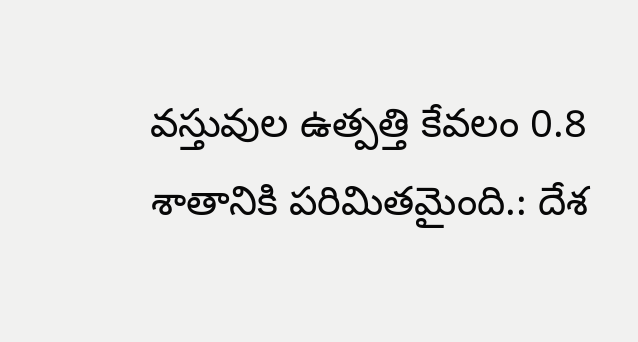వస్తువుల ఉత్పత్తి కేవలం 0.8 శాతానికి పరిమితమైంది.: దేశ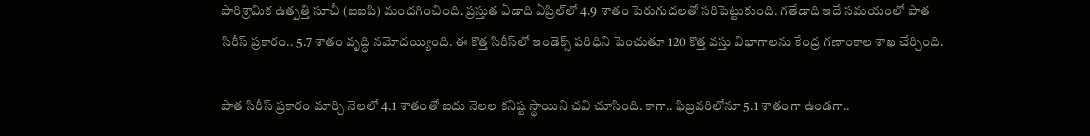పారిశ్రామిక ఉత్పత్తి సూచీ (ఐఐపి) మందగించింది. ప్రస్తుత ఏడాది ఏప్రిల్‌లో 4.9 శాతం పెరుగుదలతో సరిపెట్టుకుంది. గతేడాది ఇదే సమయంలో పాత సిరీస్‌ ‌ప్రకారం.. 5.7 శాతం వృద్ధి నమోదయ్యింది. ఈ కొత్త సిరీస్‌లో ఇండెక్స్ పరిధిని పెంచుతూ 120 కొత్త వస్తు విభాగాలను కేంద్ర గణాంకాల శాఖ చేర్చింది.

పాత సిరీస్ ప్రకారం మార్చి నెలలో 4.1 శాతంతో ఐదు నెలల కనిష్ట స్థాయిని చవి చూసింది. కాగా.. ఫిబ్రవరిలోనూ 5.1 శాతంగా ఉండగా..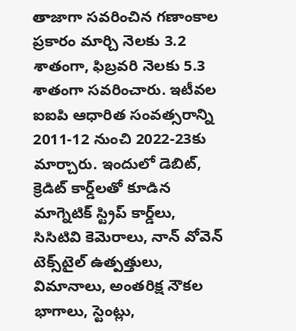తాజాగా సవరించిన గణాంకాల ప్రకారం మార్చి నెలకు 3.2 శాతంగా, ఫిబ్రవరి నెలకు 5.3 శాతంగా సవరించారు. ఇటీవల ఐఐపి ఆధారిత సంవత్సరాన్ని 2011-12 నుంచి 2022-23కు మార్చారు. ఇందులో డెబిట్, క్రెడిట్ కార్డ్‌లతో కూడిన మాగ్నెటిక్ స్ట్రిప్ కార్డ్‌లు, సిసిటివి కెమెరాలు, నాన్ వోవెన్ టెక్స్‌టైల్ ఉత్పత్తులు, విమానాలు, అంతరిక్ష నౌకల భాగాలు, స్టెంట్లు,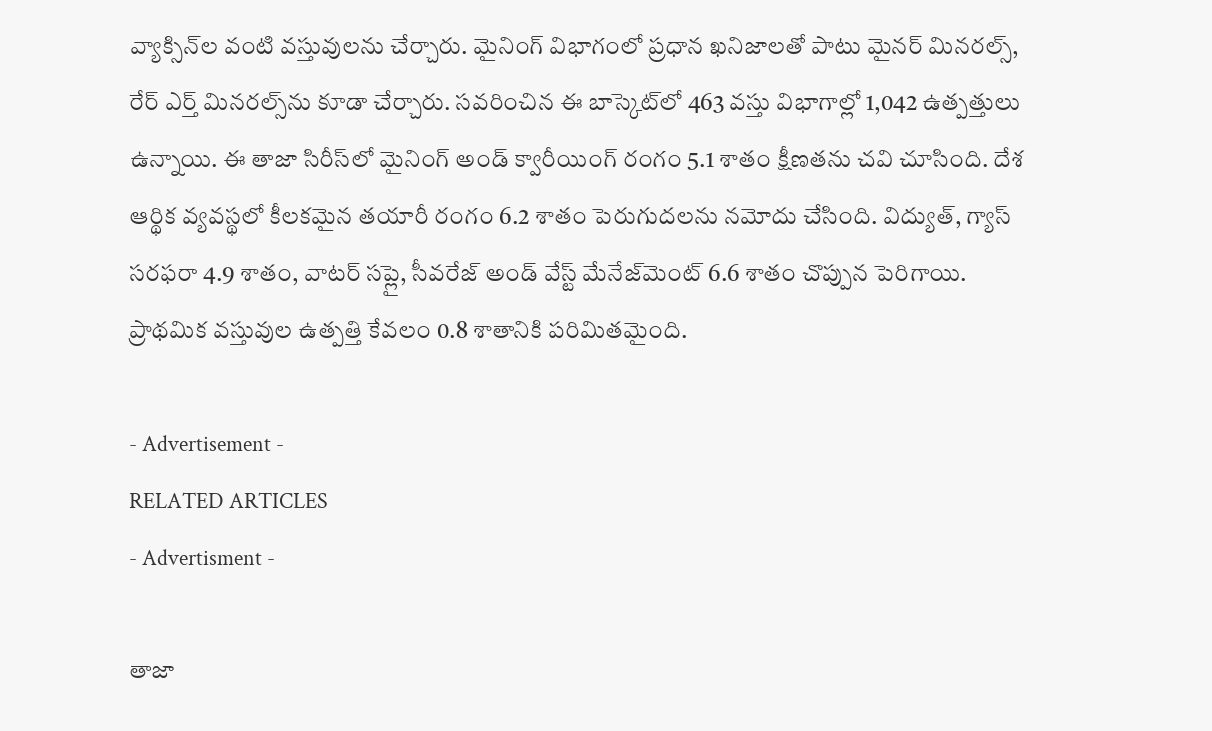వ్యాక్సిన్‌ల వంటి వస్తువులను చేర్చారు. మైనింగ్ విభాగంలో ప్రధాన ఖనిజాలతో పాటు మైనర్ మినరల్స్, రేర్ ఎర్త్ మినరల్స్‌ను కూడా చేర్చారు. సవరించిన ఈ బాస్కెట్‌లో 463 వస్తు విభాగాల్లో 1,042 ఉత్పత్తులు ఉన్నాయి. ఈ తాజా సిరీస్‌లో మైనింగ్ అండ్‌ క్వారీయింగ్ రంగం 5.1 శాతం క్షీణతను ‌చవి చూసింది. దేశ ఆర్థిక వ్యవస్థలో కీలకమైన తయారీ రంగం 6.2 శాతం పెరుగుదలను నమోదు చేసింది. విద్యుత్, గ్యాస్ సరఫరా 4.9 శాతం, వాటర్ సప్లై, సీవరేజ్ అండ్‌ వేస్ట్ మేనేజ్‌మెంట్ 6.6 శాతం చొప్పున ‌పెరిగాయి. ప్రాథమిక వస్తువుల ఉత్పత్తి కేవలం 0.8 శాతానికి పరిమితమైంది.

- Advertisement -
RELATED ARTICLES
- Advertisment -

తాజా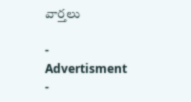వార్తలు

- Advertisment -